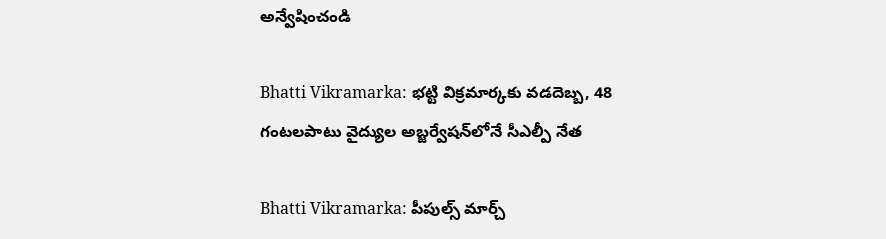అన్వేషించండి

Bhatti Vikramarka: భట్టి విక్రమార్కకు వడదెబ్బ, 48 గంటలపాటు వైద్యుల అబ్జర్వేషన్‌లోనే సీఎల్పీ నేత

Bhatti Vikramarka: పీపుల్స్ మార్చ్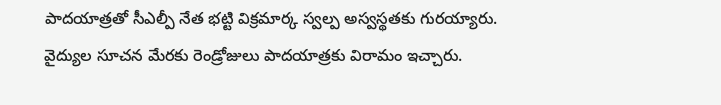పాదయాత్రతో సీఎల్పీ నేత భట్టి విక్రమార్క స్వల్ప అస్వస్థతకు గురయ్యారు. వైద్యుల సూచన మేరకు రెండ్రోజులు పాదయాత్రకు విరామం ఇచ్చారు.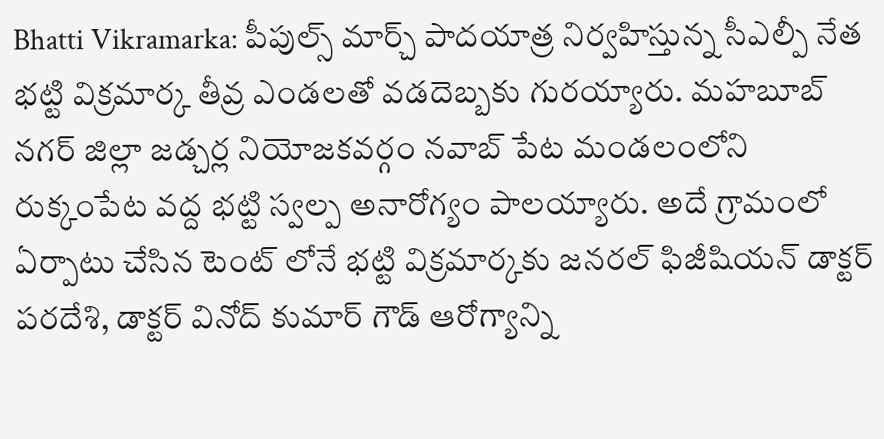Bhatti Vikramarka: పీపుల్స్ మార్చ్ పాదయాత్ర నిర్వహిస్తున్న సీఎల్పీ నేత భట్టి విక్రమార్క తీవ్ర ఎండలతో వడదెబ్బకు గురయ్యారు. మహబూబ్ నగర్ జిల్లా జడ్చర్ల నియోజకవర్గం నవాబ్ పేట మండలంలోని రుక్కంపేట వద్ద భట్టి స్వల్ప అనారోగ్యం పాలయ్యారు. అదే గ్రామంలో ఏర్పాటు చేసిన టెంట్ లోనే భట్టి విక్రమార్కకు జనరల్ ఫిజీషియన్ డాక్టర్ పరదేశి, డాక్టర్ వినోద్ కుమార్ గౌడ్ ఆరోగ్యాన్ని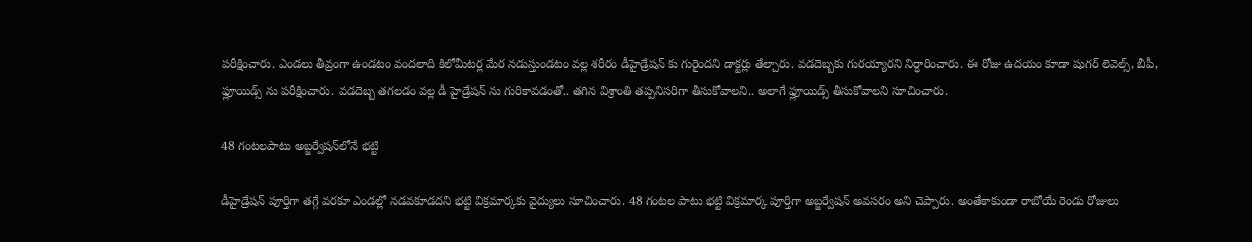పరీక్షించారు. ఎండలు తీవ్రంగా ఉండటం వందలాది కిలోమీటర్ల మేర నడుస్తుండటం వల్ల శరీరం డీహైడ్రేషన్ కు గురైందని డాక్టర్లు తేల్చారు. వడదెబ్బకు గురయ్యారని నిర్ధారించారు. ఈ రోజు ఉద‌యం కూడా షుగ‌ర్ లెవెల్స్, బీపీ, ఫ్లూయిడ్స్ ను ప‌రీక్షించారు. వ‌డ‌దెబ్బ త‌గ‌ల‌డం వ‌ల్ల డీ హైడ్రేష‌న్ ను గురికావ‌డంతో.. త‌గిన విశ్రాంతి త‌ప్ప‌నిస‌రిగా తీసుకోవాలని.. అలాగే ఫ్లూయిడ్స్ తీసుకోవాల‌ని సూచించారు.

48 గంటలపాటు అబ్జర్వేషన్‌లోనే భట్టి

డీహైడ్రేష‌న్ పూర్తిగా తగ్గే వ‌ర‌కూ ఎండ‌ల్లో న‌డ‌వ‌కూడ‌ద‌ని భ‌ట్టి విక్ర‌మార్క‌కు వైద్యులు సూచించారు. 48 గంటల పాటు భట్టి విక్రమార్క పూర్తిగా అబ్జర్వేషన్ అవసరం అని చెప్పారు. అంతేకాకుండా రాబోయే రెండు రోజులు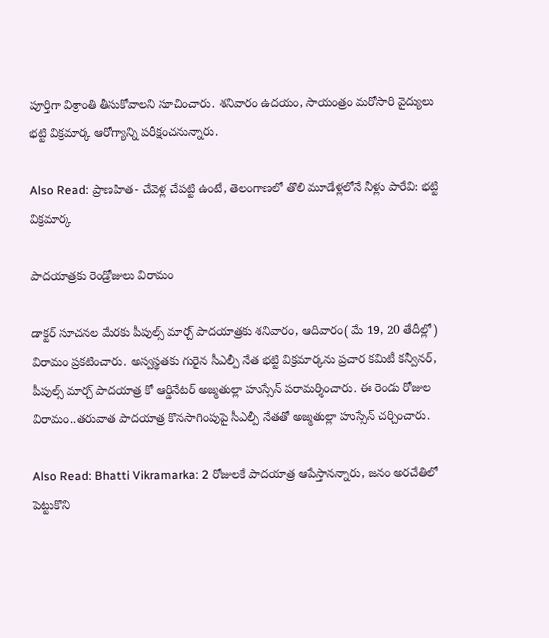పూర్తిగా విశ్రాంతి తీసుకోవాలని సూచించారు. శ‌నివారం ఉద‌యం, సాయంత్రం మరోసారి వైద్యులు భ‌ట్టి విక్ర‌మార్క‌ ఆరోగ్యాన్ని ప‌రీక్షంచ‌నున్నారు.

Also Read: ప్రాణ‌హిత- చేవెళ్ల చేప‌ట్టి ఉంటే, తెలంగాణలో తొలి మూడేళ్ల‌లోనే నీళ్లు పారేవి: భట్టి విక్రమార్క

పాదయాత్రకు రెండ్రోజులు విరామం

డాక్టర్ సూచనల మేరకు పీపుల్స్ మార్చ్ పాదయాత్రకు శనివారం, ఆదివారం( మే 19, 20 తేదీల్లో) విరామం ప్రకటించారు. అస్వస్థత‌కు గురైన సీఎల్పీ నేత భ‌ట్టి విక్రమార్కను ప్రచార క‌మిటీ క‌న్వీన‌ర్, పీపుల్స్ మార్చ్ పాద‌యాత్ర కో ఆర్డినేట‌ర్ అజ్మతుల్లా హుస్సేన్ పరామర్శించారు. ఈ రెండు రోజుల విరామం..త‌రువాత పాద‌యాత్ర కొన‌సాగింపుపై సీఎల్పీ నేత‌తో అజ్మతుల్లా హుస్సేన్ చర్చించారు.

Also Read: Bhatti Vikramarka: 2 రోజులకే పాదయాత్ర ఆపేస్తానన్నారు, జనం అరచేతిలో పెట్టుకొని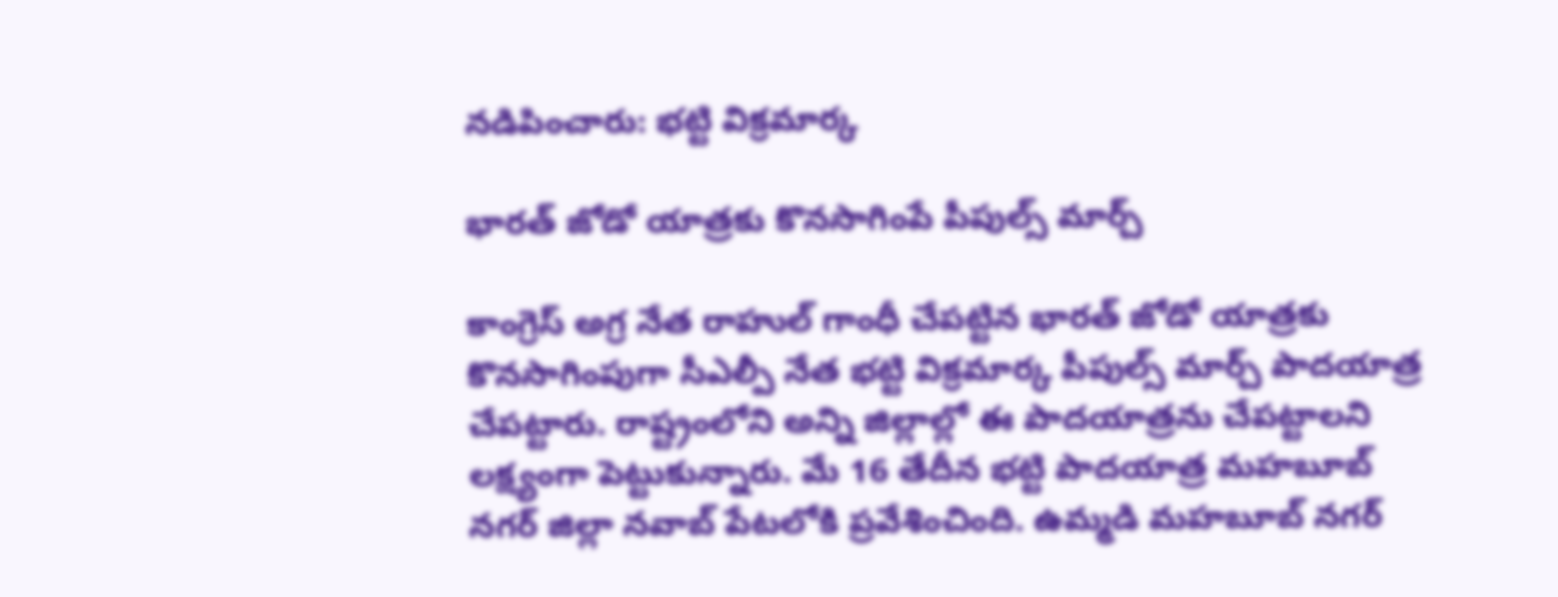నడిపించారు: భట్టి విక్రమార్క

భారత్ జోడో యాత్రకు కొనసాగింపే పీపుల్స్ మార్చ్

కాంగ్రెస్ అగ్ర నేత రాహుల్ గాంధీ చేపట్టిన భారత్ జోడో యాత్రకు కొనసాగింపుగా సీఎల్పీ నేత భట్టి విక్రమార్క పీపుల్స్ మార్చ్ పాదయాత్ర చేపట్టారు. రాష్ట్రంలోని అన్ని జిల్లాల్లో ఈ పాదయాత్రను చేపట్టాలని లక్ష్యంగా పెట్టుకున్నారు. మే 16 తేదీన భట్టి పాదయాత్ర మహబూబ్ నగర్ జిల్లా నవాబ్ పేటలోకి ప్రవేశించింది. ఉమ్మడి మహబూబ్ నగర్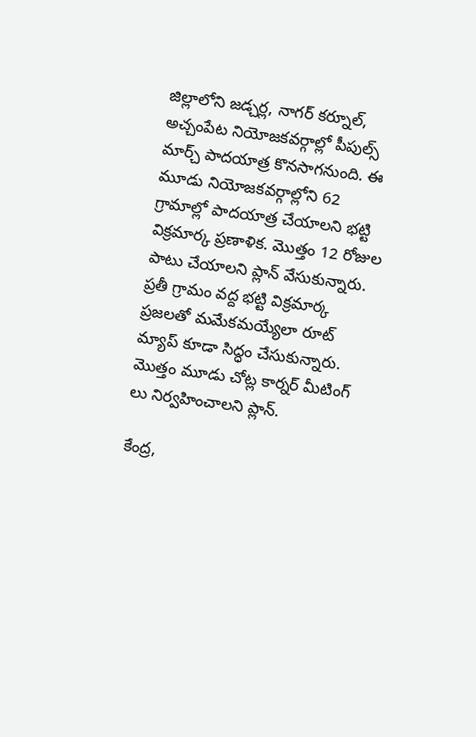జిల్లాలోని జడ్చర్ల, నాగర్ కర్నూల్, అచ్చంపేట నియోజకవర్గాల్లో పీపుల్స్ మార్చ్ పాదయాత్ర కొనసాగనుంది. ఈ మూడు నియోజకవర్గాల్లోని 62 గ్రామాల్లో పాదయాత్ర చేయాలని భట్టి విక్రమార్క ప్రణాళిక. మొత్తం 12 రోజుల పాటు చేయాలని ప్లాన్ వేసుకున్నారు. ప్రతీ గ్రామం వద్ద భట్టి విక్రమార్క ప్రజలతో మమేకమయ్యేలా రూట్ మ్యాప్ కూడా సిద్ధం చేసుకున్నారు. మొత్తం మూడు చోట్ల కార్నర్ మీటింగ్ లు నిర్వహించాలని ప్లాన్.

కేంద్ర,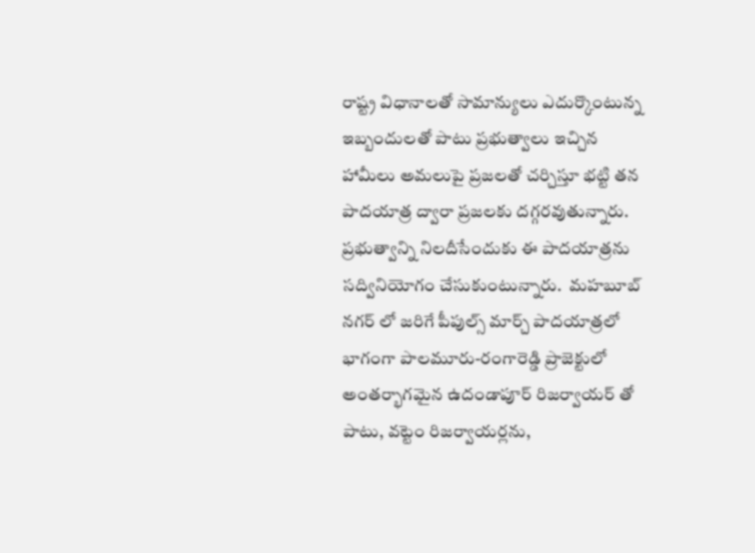రాష్ట్ర విధానాలతో సామాన్యులు ఎదుర్కొంటున్న ఇబ్బందులతో పాటు ప్రభుత్వాలు ఇచ్చిన హామీలు అమలుపై ప్రజలతో చర్చిస్తూ భట్టి తన పాదయాత్ర ద్వారా ప్రజలకు దగ్గరవుతున్నారు. ప్రభుత్వాన్ని నిలదీసేందుకు ఈ పాదయాత్రను సద్వినియోగం చేసుకుంటున్నారు.  మహబూబ్ నగర్ లో జరిగే పీపుల్స్ మార్చ్ పాదయాత్రలో భాగంగా పాలమూరు-రంగారెడ్డి ప్రాజెక్టులో అంతర్భాగమైన ఉదండాపూర్ రిజర్వాయర్ తో పాటు, వట్టెం రిజర్వాయర్లను,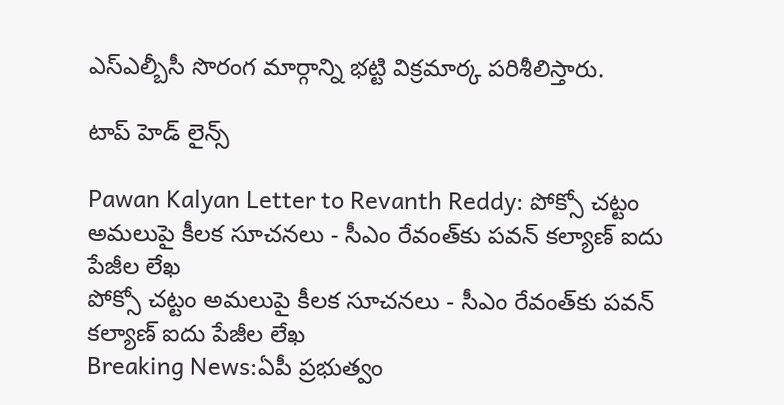ఎస్ఎల్బీసీ సొరంగ మార్గాన్ని భట్టి విక్రమార్క పరిశీలిస్తారు.

టాప్ హెడ్ లైన్స్

Pawan Kalyan Letter to Revanth Reddy: పోక్సో చట్టం అమలుపై కీలక సూచనలు - సీఎం రేవంత్‌కు పవన్ కల్యాణ్ ఐదు పేజీల లేఖ
పోక్సో చట్టం అమలుపై కీలక సూచనలు - సీఎం రేవంత్‌కు పవన్ కల్యాణ్ ఐదు పేజీల లేఖ
Breaking News:ఏపీ ప్రభుత్వం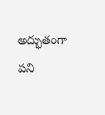అద్భుతంగా పని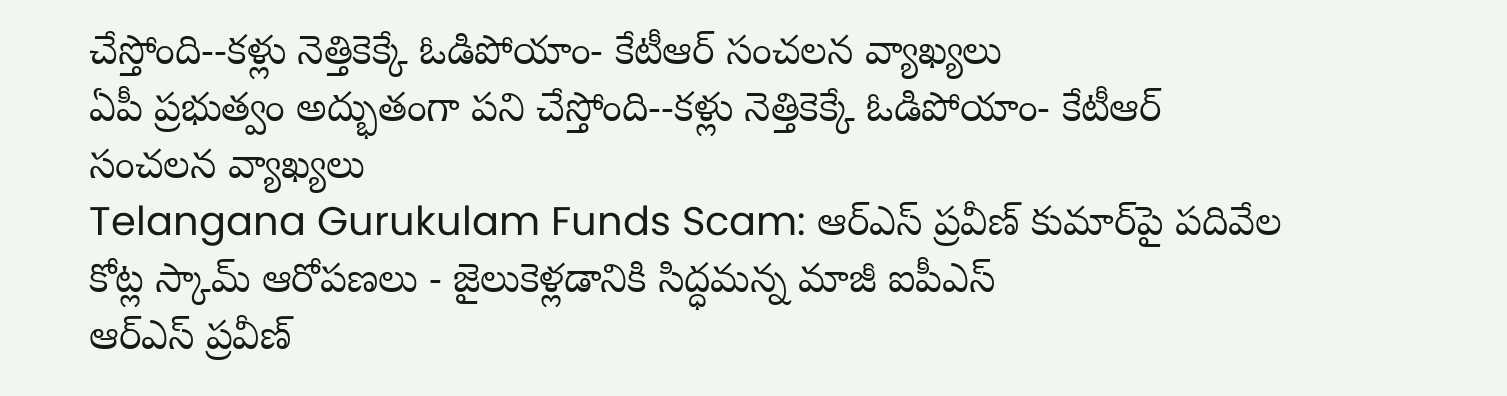చేస్తోంది--కళ్లు నెత్తికెక్కే ఓడిపోయాం- కేటీఆర్ సంచలన వ్యాఖ్యలు
ఏపీ ప్రభుత్వం అద్భుతంగా పని చేస్తోంది--కళ్లు నెత్తికెక్కే ఓడిపోయాం- కేటీఆర్ సంచలన వ్యాఖ్యలు
Telangana Gurukulam Funds Scam: ఆర్ఎస్ ప్రవీణ్ కుమార్‌పై పదివేల కోట్ల స్కామ్ ఆరోపణలు - జైలుకెళ్లడానికి సిద్ధమన్న మాజీ ఐపీఎస్
ఆర్ఎస్ ప్రవీణ్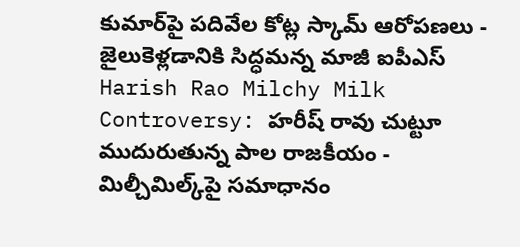కుమార్‌పై పదివేల కోట్ల స్కామ్ ఆరోపణలు - జైలుకెళ్లడానికి సిద్ధమన్న మాజీ ఐపీఎస్
Harish Rao Milchy Milk Controversy: హరీష్ రావు చుట్టూ ముదురుతున్న పాల రాజకీయం - మిల్చీమిల్క్‌పై సమాధానం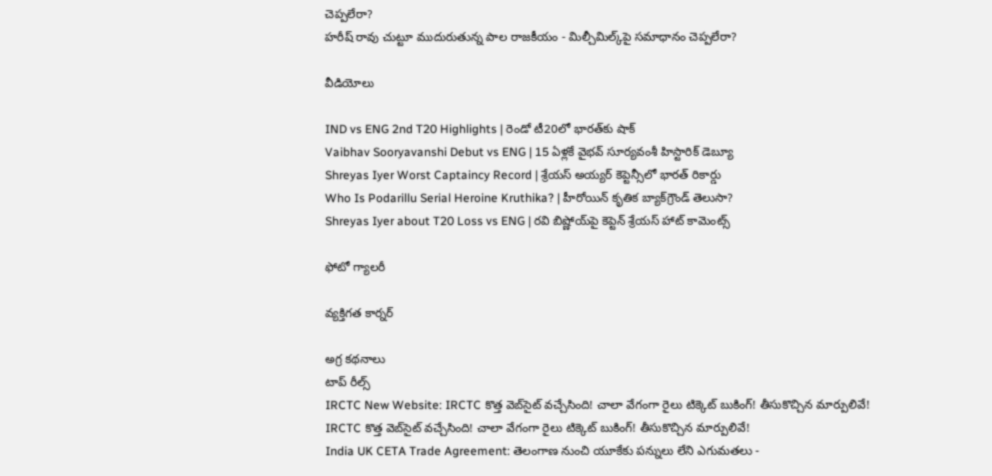చెప్పలేరా?
హరీష్ రావు చుట్టూ ముదురుతున్న పాల రాజకీయం - మిల్చీమిల్క్‌పై సమాధానం చెప్పలేరా?

వీడియోలు

IND vs ENG 2nd T20 Highlights | రెండో టీ20లో భారత్‌కు షాక్
Vaibhav Sooryavanshi Debut vs ENG | 15 ఏళ్లకే వైభవ్ సూర్యవంశీ హిస్టారిక్ డెబ్యూ
Shreyas Iyer Worst Captaincy Record | శ్రేయస్ అయ్యర్ కెప్టెన్సీలో భారత్ రికార్డు
Who Is Podarillu Serial Heroine Kruthika? | హీరోయిన్ కృతిక బ్యాక్‌గ్రౌండ్ తెలుసా?
Shreyas Iyer about T20 Loss vs ENG | రవి బిష్ణోయ్‌పై కెప్టెన్ శ్రేయస్ హాట్ కామెంట్స్

ఫోటో గ్యాలరీ

వ్యక్తిగత కార్నర్

అగ్ర కథనాలు
టాప్ రీల్స్
IRCTC New Website: IRCTC కొత్త వెబ్‌సైట్ వచ్చేసింది! చాలా వేగంగా రైలు టిక్కెట్ బుకింగ్! తీసుకొచ్చిన మార్పులివే!
IRCTC కొత్త వెబ్‌సైట్ వచ్చేసింది! చాలా వేగంగా రైలు టిక్కెట్ బుకింగ్! తీసుకొచ్చిన మార్పులివే!
India UK CETA Trade Agreement: తెలంగాణ నుంచి యూకేకు పన్నులు లేని ఎగుమతలు -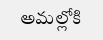అమల్లోకి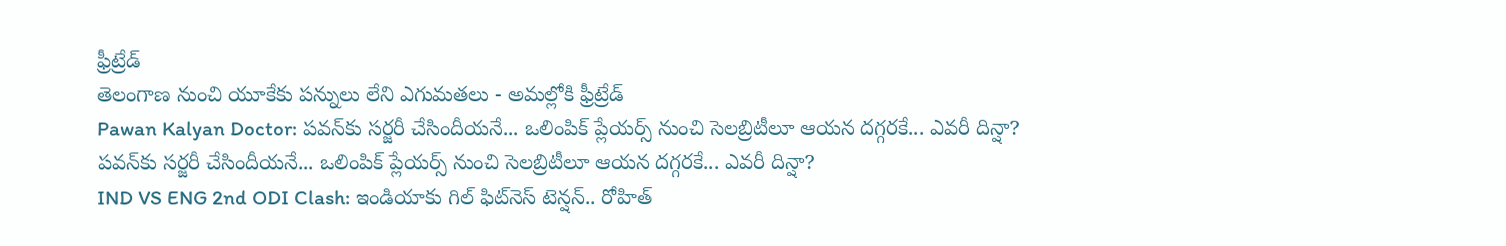ఫ్రీట్రేడ్
తెలంగాణ నుంచి యూకేకు పన్నులు లేని ఎగుమతలు - అమల్లోకి ఫ్రీట్రేడ్
Pawan Kalyan Doctor: పవన్‌కు సర్జరీ చేసిందీయనే... ఒలింపిక్ ప్లేయర్స్ నుంచి సెలబ్రిటీలూ ఆయన దగ్గరకే... ఎవరీ దిన్షా?
పవన్‌కు సర్జరీ చేసిందీయనే... ఒలింపిక్ ప్లేయర్స్ నుంచి సెలబ్రిటీలూ ఆయన దగ్గరకే... ఎవరీ దిన్షా?
IND VS ENG 2nd ODI Clash: ఇండియాకు గిల్ ఫిట్‌నెస్ టెన్షన్.. రోహిత్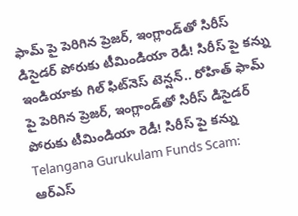ఫామ్ పై పెరిగిన ప్రెజర్, ఇంగ్లాండ్‌తో సిరీస్ డిసైడర్ పోరుకు టీమిండియా రెడీ! సిరీస్ పై క‌న్ను
ఇండియాకు గిల్ ఫిట్‌నెస్ టెన్షన్.. రోహిత్ ఫామ్ పై పెరిగిన ప్రెజర్, ఇంగ్లాండ్‌తో సిరీస్ డిసైడర్ పోరుకు టీమిండియా రెడీ! సిరీస్ పై క‌న్ను
Telangana Gurukulam Funds Scam: ఆర్ఎస్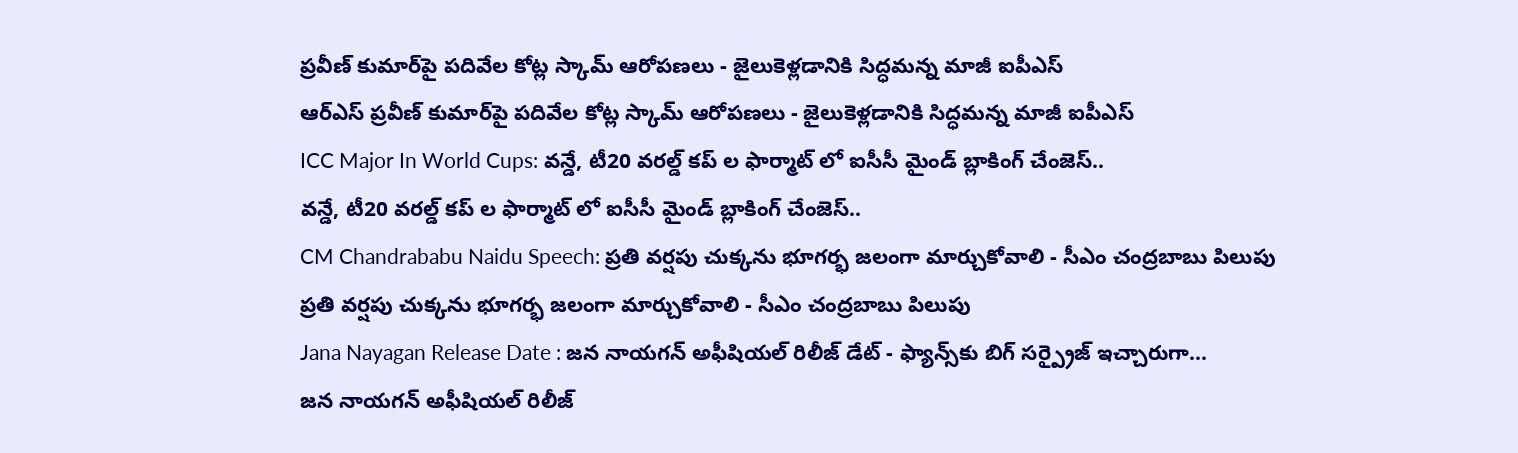ప్రవీణ్ కుమార్‌పై పదివేల కోట్ల స్కామ్ ఆరోపణలు - జైలుకెళ్లడానికి సిద్ధమన్న మాజీ ఐపీఎస్
ఆర్ఎస్ ప్రవీణ్ కుమార్‌పై పదివేల కోట్ల స్కామ్ ఆరోపణలు - జైలుకెళ్లడానికి సిద్ధమన్న మాజీ ఐపీఎస్
ICC Major In World Cups: వన్డే, టీ20 వరల్డ్ కప్ ల ఫార్మాట్ లో ఐసీసీ మైండ్ బ్లాకింగ్ చేంజెస్..
వన్డే, టీ20 వరల్డ్ కప్ ల ఫార్మాట్ లో ఐసీసీ మైండ్ బ్లాకింగ్ చేంజెస్..
CM Chandrababu Naidu Speech: ప్రతి వర్షపు చుక్కను భూగర్భ జలంగా మార్చుకోవాలి - సీఎం చంద్రబాబు పిలుపు
ప్రతి వర్షపు చుక్కను భూగర్భ జలంగా మార్చుకోవాలి - సీఎం చంద్రబాబు పిలుపు
Jana Nayagan Release Date : జన నాయగన్ అఫీషియల్ రిలీజ్ డేట్ - ఫ్యాన్స్‌కు బిగ్ సర్ప్రైజ్ ఇచ్చారుగా...
జన నాయగన్ అఫీషియల్ రిలీజ్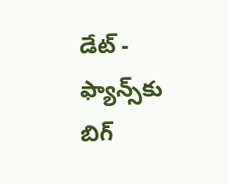డేట్ - ఫ్యాన్స్‌కు బిగ్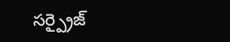సర్ప్రైజ్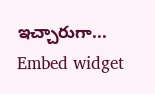ఇచ్చారుగా...
Embed widget